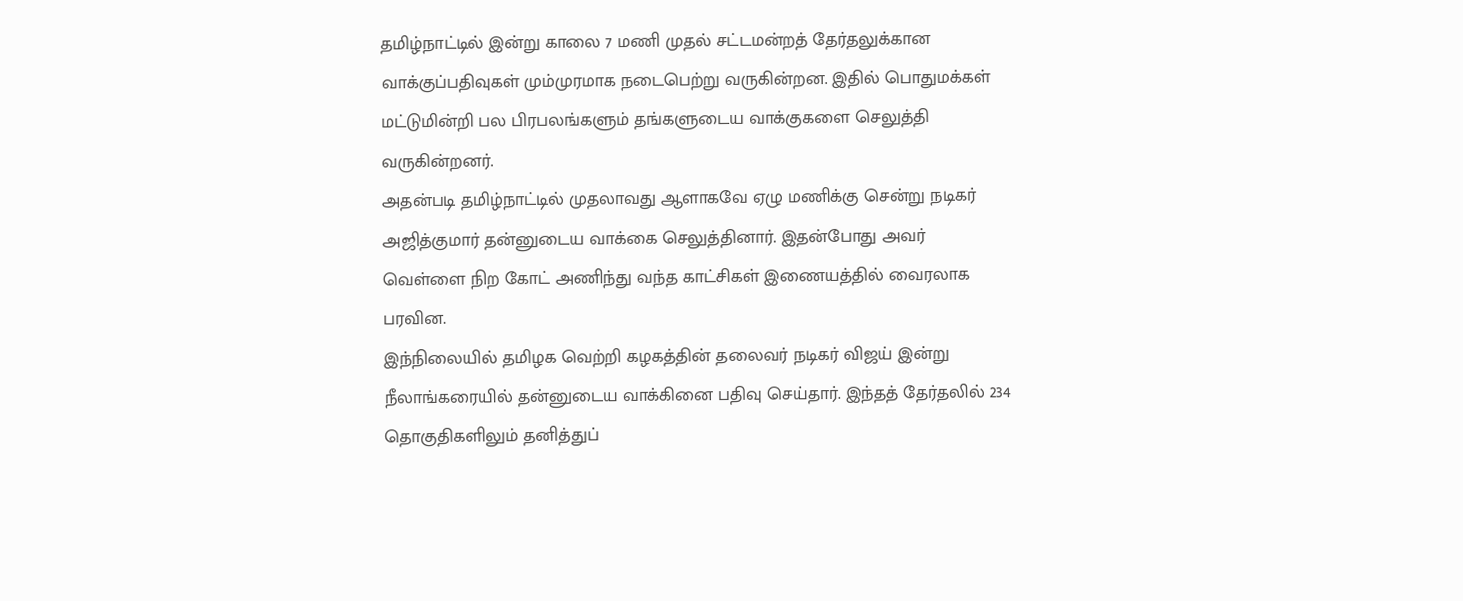தமிழ்நாட்டில் இன்று காலை 7 மணி முதல் சட்டமன்றத் தேர்தலுக்கான வாக்குப்பதிவுகள் மும்முரமாக நடைபெற்று வருகின்றன. இதில் பொதுமக்கள் மட்டுமின்றி பல பிரபலங்களும் தங்களுடைய வாக்குகளை செலுத்தி வருகின்றனர்.
அதன்படி தமிழ்நாட்டில் முதலாவது ஆளாகவே ஏழு மணிக்கு சென்று நடிகர் அஜித்குமார் தன்னுடைய வாக்கை செலுத்தினார். இதன்போது அவர் வெள்ளை நிற கோட் அணிந்து வந்த காட்சிகள் இணையத்தில் வைரலாக பரவின.
இந்நிலையில் தமிழக வெற்றி கழகத்தின் தலைவர் நடிகர் விஜய் இன்று நீலாங்கரையில் தன்னுடைய வாக்கினை பதிவு செய்தார். இந்தத் தேர்தலில் 234 தொகுதிகளிலும் தனித்துப்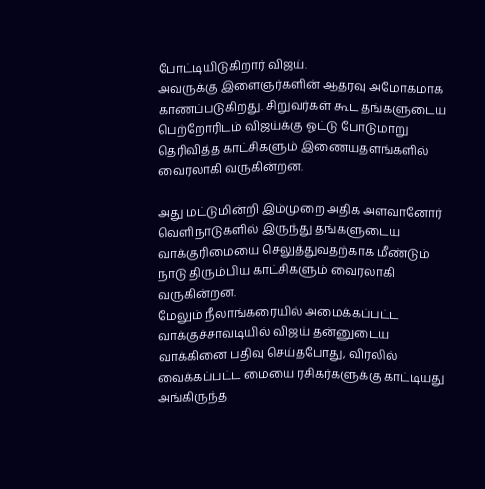போட்டியிடுகிறார் விஜய்.
அவருக்கு இளைஞர்களின் ஆதரவு அமோகமாக காணப்படுகிறது. சிறுவர்கள் கூட தங்களுடைய பெற்றோரிடம் விஜய்க்கு ஓட்டு போடுமாறு தெரிவித்த காட்சிகளும் இணையதளங்களில் வைரலாகி வருகின்றன.

அது மட்டுமின்றி இம்முறை அதிக அளவானோர் வெளிநாடுகளில் இருந்து தங்களுடைய வாக்குரிமையை செலுத்துவதற்காக மீண்டும் நாடு திரும்பிய காட்சிகளும் வைரலாகி வருகின்றன.
மேலும் நீலாங்கரையில் அமைக்கப்பட்ட வாக்குச்சாவடியில் விஜய் தன்னுடைய வாக்கினை பதிவு செய்தபோது, விரலில் வைக்கப்பட்ட மையை ரசிகர்களுக்கு காட்டியது அங்கிருந்த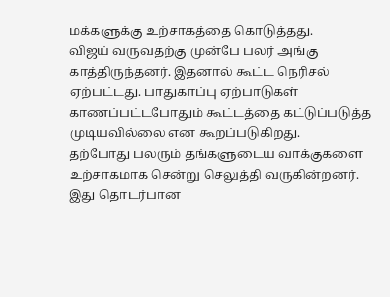மக்களுக்கு உற்சாகத்தை கொடுத்தது.
விஜய் வருவதற்கு முன்பே பலர் அங்கு காத்திருந்தனர். இதனால் கூட்ட நெரிசல் ஏற்பட்டது. பாதுகாப்பு ஏற்பாடுகள் காணப்பட்டபோதும் கூட்டத்தை கட்டுப்படுத்த முடியவில்லை என கூறப்படுகிறது.
தற்போது பலரும் தங்களுடைய வாக்குகளை உற்சாகமாக சென்று செலுத்தி வருகின்றனர். இது தொடர்பான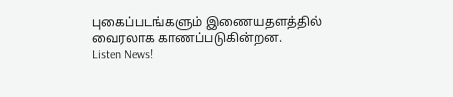புகைப்படங்களும் இணையதளத்தில் வைரலாக காணப்படுகின்றன.
Listen News!